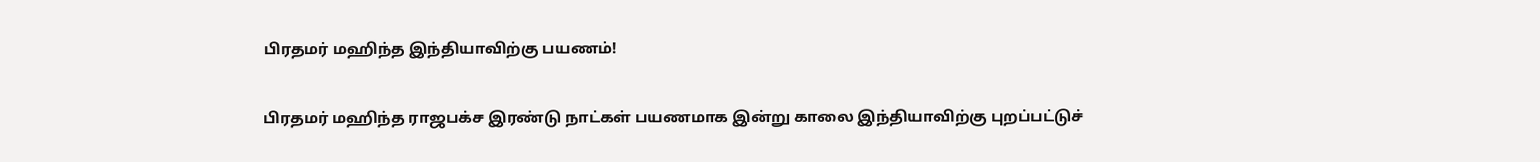பிரதமர் மஹிந்த இந்தியாவிற்கு பயணம்!

பிரதமர் மஹிந்த ராஜபக்ச இரண்டு நாட்கள் பயணமாக இன்று காலை இந்தியாவிற்கு புறப்பட்டுச்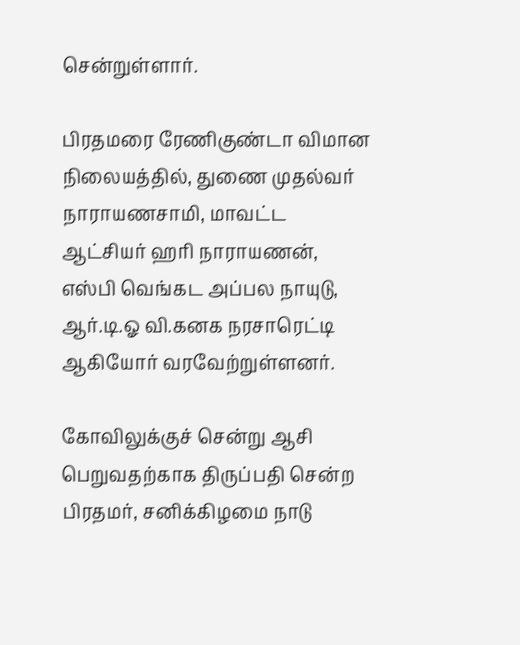சென்றுள்ளார்.

பிரதமரை ரேணிகுண்டா விமான நிலையத்தில், துணை முதல்வர் நாராயணசாமி, மாவட்ட ஆட்சியர் ஹரி நாராயணன், எஸ்பி வெங்கட அப்பல நாயுடு, ஆர்.டி.ஓ வி.கனக நரசாரெட்டி ஆகியோர் வரவேற்றுள்ளனர்.

கோவிலுக்குச் சென்று ஆசி பெறுவதற்காக திருப்பதி சென்ற பிரதமர், சனிக்கிழமை நாடு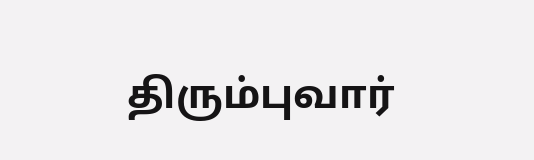திரும்புவார்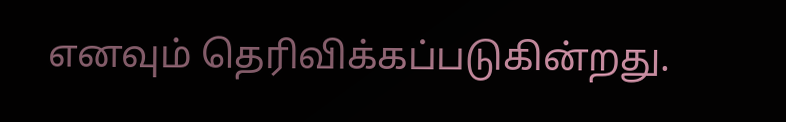எனவும் தெரிவிக்கப்படுகின்றது.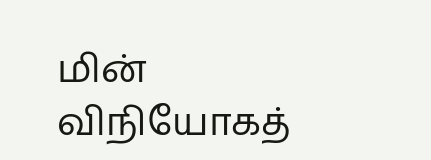மின் விநியோகத்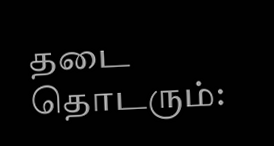தடை தொடரும்: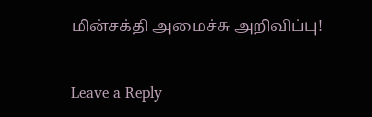மின்சக்தி அமைச்சு அறிவிப்பு!

Leave a Reply